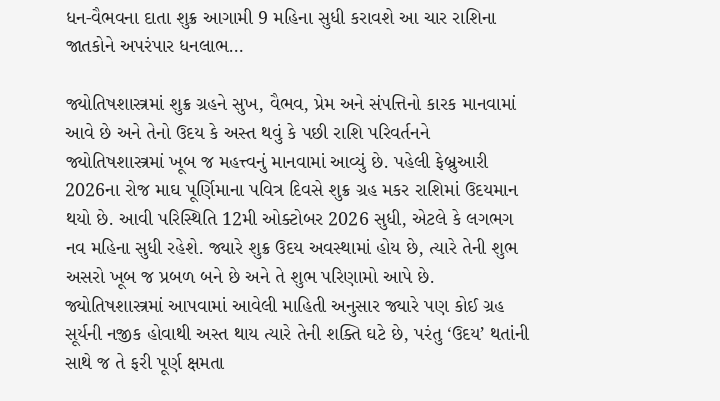ધન-વૈભવના દાતા શુક્ર આગામી 9 મહિના સુધી કરાવશે આ ચાર રાશિના જાતકોને અપરંપાર ધનલાભ…

જ્યોતિષશાસ્ત્રમાં શુક્ર ગ્રહને સુખ, વૈભવ, પ્રેમ અને સંપત્તિનો કારક માનવામાં આવે છે અને તેનો ઉદય કે અસ્ત થવું કે પછી રાશિ પરિવર્તનને જ્યોતિષશાસ્ત્રમાં ખૂબ જ મહત્ત્વનું માનવામાં આવ્યું છે. પહેલી ફેબ્રુઆરી 2026ના રોજ માઘ પૂર્ણિમાના પવિત્ર દિવસે શુક્ર ગ્રહ મકર રાશિમાં ઉદયમાન થયો છે. આવી પરિસ્થિતિ 12મી ઓક્ટોબર 2026 સુધી, એટલે કે લગભગ નવ મહિના સુધી રહેશે. જ્યારે શુક્ર ઉદય અવસ્થામાં હોય છે, ત્યારે તેની શુભ અસરો ખૂબ જ પ્રબળ બને છે અને તે શુભ પરિણામો આપે છે.
જ્યોતિષશાસ્ત્રમાં આપવામાં આવેલી માહિતી અનુસાર જ્યારે પણ કોઈ ગ્રહ સૂર્યની નજીક હોવાથી અસ્ત થાય ત્યારે તેની શક્તિ ઘટે છે, પરંતુ ‘ઉદય’ થતાંની સાથે જ તે ફરી પૂર્ણ ક્ષમતા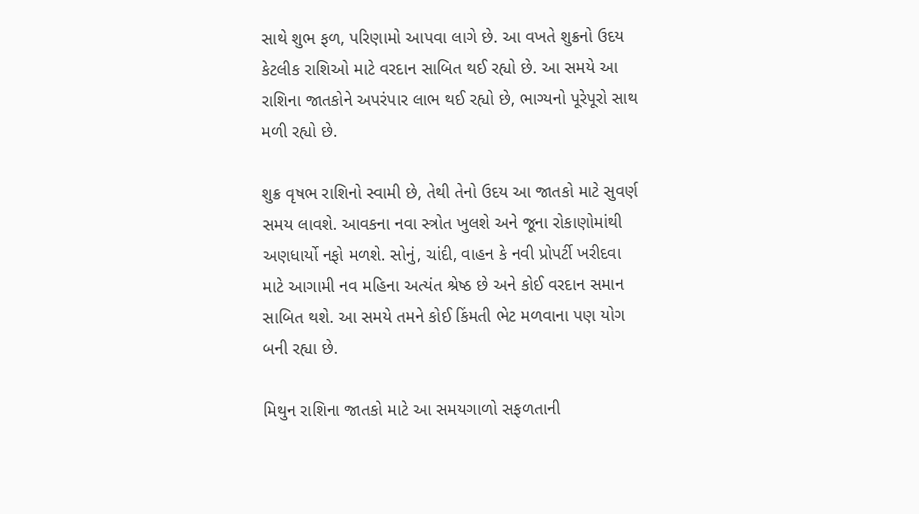સાથે શુભ ફળ, પરિણામો આપવા લાગે છે. આ વખતે શુક્રનો ઉદય કેટલીક રાશિઓ માટે વરદાન સાબિત થઈ રહ્યો છે. આ સમયે આ રાશિના જાતકોને અપરંપાર લાભ થઈ રહ્યો છે, ભાગ્યનો પૂરેપૂરો સાથ મળી રહ્યો છે.

શુક્ર વૃષભ રાશિનો સ્વામી છે, તેથી તેનો ઉદય આ જાતકો માટે સુવર્ણ સમય લાવશે. આવકના નવા સ્ત્રોત ખુલશે અને જૂના રોકાણોમાંથી અણધાર્યો નફો મળશે. સોનું, ચાંદી, વાહન કે નવી પ્રોપર્ટી ખરીદવા માટે આગામી નવ મહિના અત્યંત શ્રેષ્ઠ છે અને કોઈ વરદાન સમાન સાબિત થશે. આ સમયે તમને કોઈ કિંમતી ભેટ મળવાના પણ યોગ બની રહ્યા છે.

મિથુન રાશિના જાતકો માટે આ સમયગાળો સફળતાની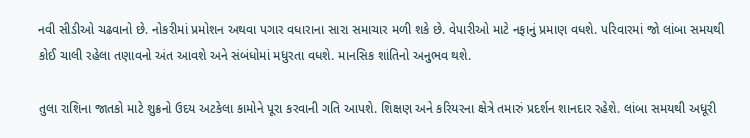નવી સીડીઓ ચઢવાનો છે. નોકરીમાં પ્રમોશન અથવા પગાર વધારાના સારા સમાચાર મળી શકે છે. વેપારીઓ માટે નફાનું પ્રમાણ વધશે. પરિવારમાં જો લાંબા સમયથી કોઈ ચાલી રહેલા તણાવનો અંત આવશે અને સંબંધોમાં મધુરતા વધશે. માનસિક શાંતિનો અનુભવ થશે.

તુલા રાશિના જાતકો માટે શુક્રનો ઉદય અટકેલા કામોને પૂરા કરવાની ગતિ આપશે. શિક્ષણ અને કરિયરના ક્ષેત્રે તમારું પ્રદર્શન શાનદાર રહેશે. લાંબા સમયથી અધૂરી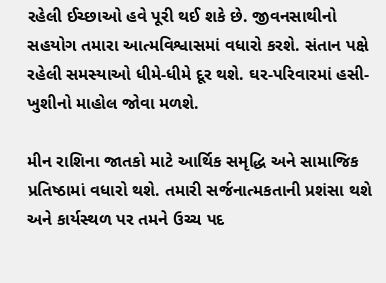રહેલી ઈચ્છાઓ હવે પૂરી થઈ શકે છે. જીવનસાથીનો સહયોગ તમારા આત્મવિશ્વાસમાં વધારો કરશે. સંતાન પક્ષે રહેલી સમસ્યાઓ ધીમે-ધીમે દૂર થશે. ઘર-પરિવારમાં હસી-ખુશીનો માહોલ જોવા મળશે.

મીન રાશિના જાતકો માટે આર્થિક સમૃદ્ધિ અને સામાજિક પ્રતિષ્ઠામાં વધારો થશે. તમારી સર્જનાત્મકતાની પ્રશંસા થશે અને કાર્યસ્થળ પર તમને ઉચ્ચ પદ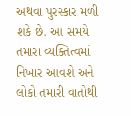અથવા પુરસ્કાર મળી શકે છે. આ સમયે તમારા વ્યક્તિત્વમાં નિખાર આવશે અને લોકો તમારી વાતોથી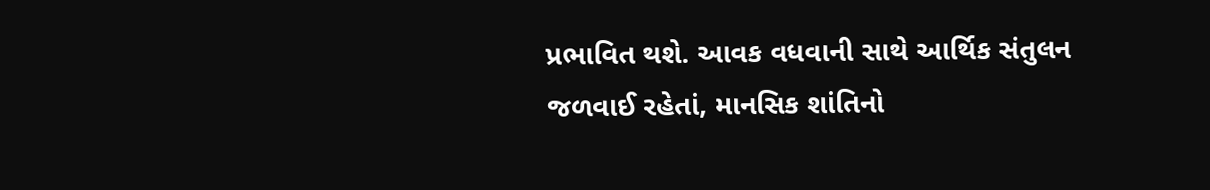પ્રભાવિત થશે. આવક વધવાની સાથે આર્થિક સંતુલન જળવાઈ રહેતાં, માનસિક શાંતિનો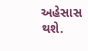અહેસાસ થશે.